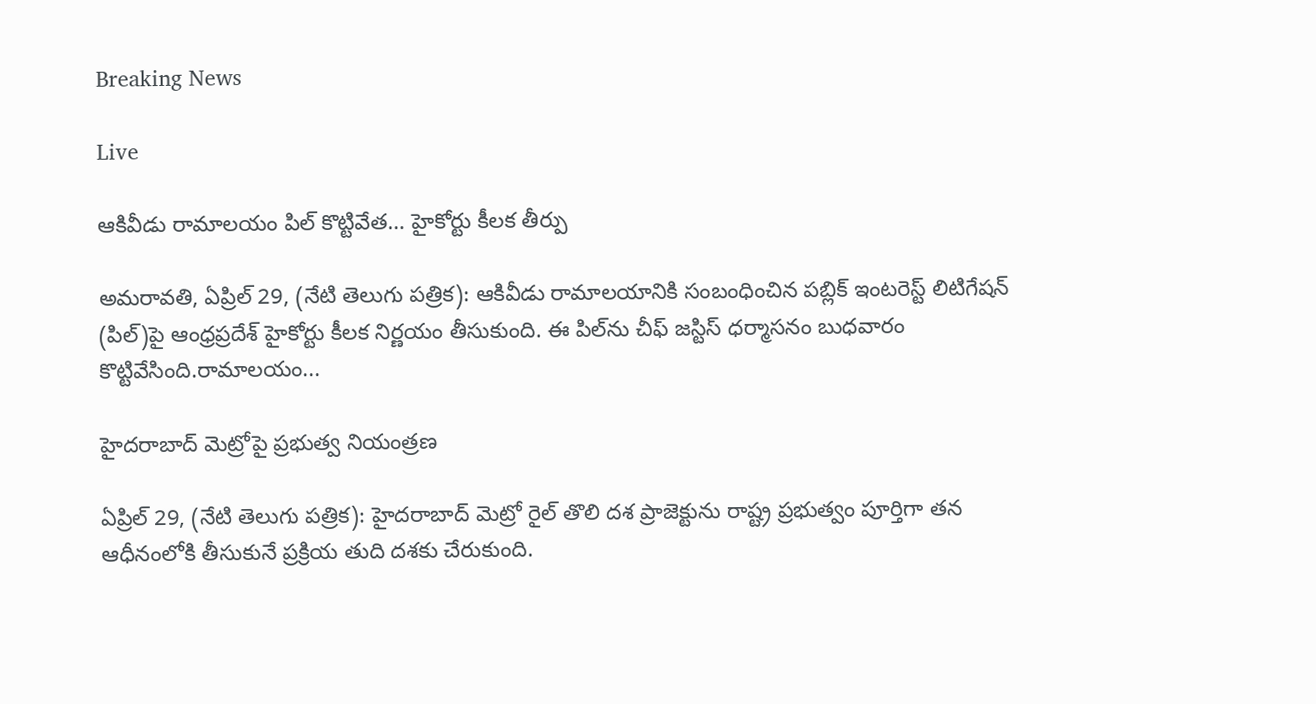Breaking News

Live

ఆకివీడు రామాలయం పిల్‌ కొట్టివేత… హైకోర్టు కీలక తీర్పు

అమరావతి, ఏప్రిల్ 29, (నేటి తెలుగు పత్రిక): ఆకివీడు రామాలయానికి సంబంధించిన పబ్లిక్ ఇంటరెస్ట్ లిటిగేషన్ (పిల్)పై ఆంధ్రప్రదేశ్ హైకోర్టు కీలక నిర్ణయం తీసుకుంది. ఈ పిల్‌ను చీఫ్ జస్టిస్ ధర్మాసనం బుధవారం కొట్టివేసింది.రామాలయం...

హైదరాబాద్ మెట్రోపై ప్రభుత్వ నియంత్రణ

ఏప్రిల్ 29, (నేటి తెలుగు పత్రిక): హైదరాబాద్ మెట్రో రైల్ తొలి దశ ప్రాజెక్టును రాష్ట్ర ప్రభుత్వం పూర్తిగా తన ఆధీనంలోకి తీసుకునే ప్రక్రియ తుది దశకు చేరుకుంది.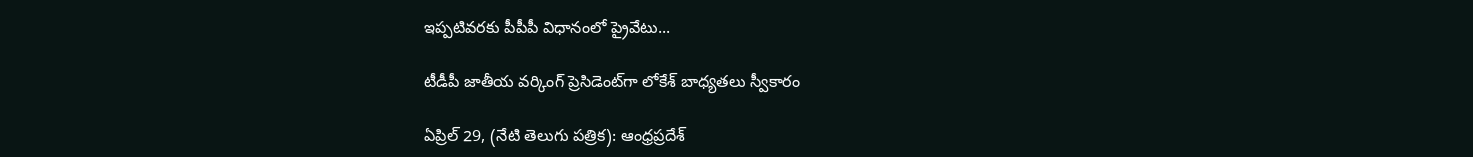ఇప్పటివరకు పీపీపీ విధానంలో ప్రైవేటు...

టీడీపీ జాతీయ వర్కింగ్ ప్రెసిడెంట్‌గా లోకేశ్ బాధ్యతలు స్వీకారం

ఏప్రిల్ 29, (నేటి తెలుగు పత్రిక): ఆంధ్రప్రదేశ్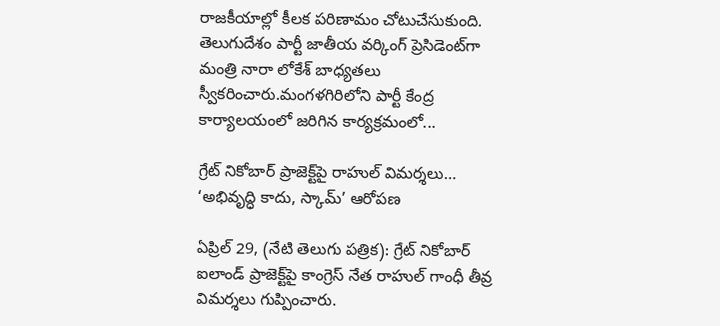రాజకీయాల్లో కీలక పరిణామం చోటుచేసుకుంది. తెలుగుదేశం పార్టీ జాతీయ వర్కింగ్ ప్రెసిడెంట్‌గా మంత్రి నారా లోకేశ్ బాధ్యతలు స్వీకరించారు.మంగళగిరిలోని పార్టీ కేంద్ర కార్యాలయంలో జరిగిన కార్యక్రమంలో...

గ్రేట్ నికోబార్ ప్రాజెక్ట్‌పై రాహుల్ విమర్శలు… ‘అభివృద్ధి కాదు, స్కామ్’ ఆరోపణ

ఏప్రిల్ 29, (నేటి తెలుగు పత్రిక): గ్రేట్ నికోబార్ ఐలాండ్ ప్రాజెక్ట్‌పై కాంగ్రెస్ నేత రాహుల్ గాంధీ తీవ్ర విమర్శలు గుప్పించారు.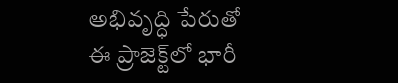అభివృద్ధి పేరుతో ఈ ప్రాజెక్ట్‌లో భారీ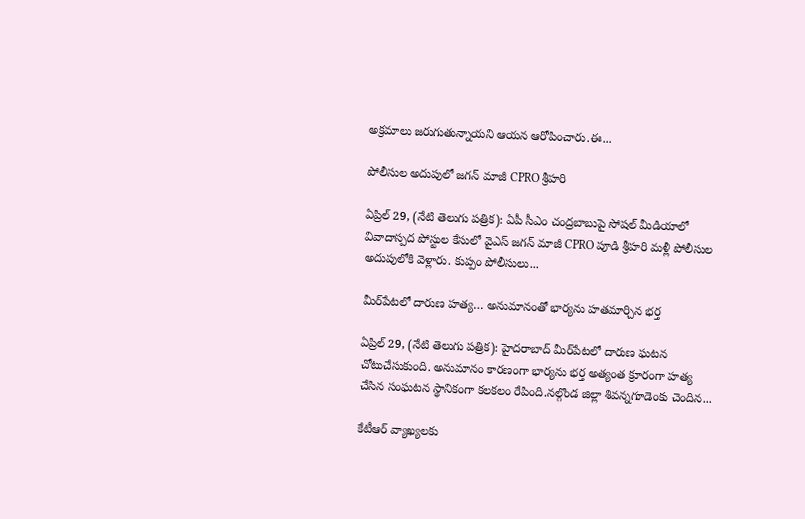అక్రమాలు జరుగుతున్నాయని ఆయన ఆరోపించారు.ఈ...

పోలీసుల అదుపులో జగన్ మాజీ CPRO శ్రీహరి

ఏప్రిల్ 29, (నేటి తెలుగు పత్రిక): ఏపీ సీఎం చంద్రబాబుపై సోషల్ మీడియాలో వివాదాస్పద పోస్టుల కేసులో వైఎస్ జగన్ మాజీ CPRO పూడి శ్రీహరి మళ్లీ పోలీసుల అదుపులోకి వెళ్లారు. కుప్పం పోలీసులు...

మీర్‌పేటలో దారుణ హత్య… అనుమానంతో భార్యను హతమార్చిన భర్త

ఏప్రిల్ 29, (నేటి తెలుగు పత్రిక): హైదరాబాద్‌ మీర్‌పేటలో దారుణ ఘటన చోటుచేసుకుంది. అనుమానం కారణంగా భార్యను భర్త అత్యంత క్రూరంగా హత్య చేసిన సంఘటన స్థానికంగా కలకలం రేపింది.నల్గొండ జిల్లా శివన్నగూడెంకు చెందిన...

కేటీఆర్ వ్యాఖ్యలకు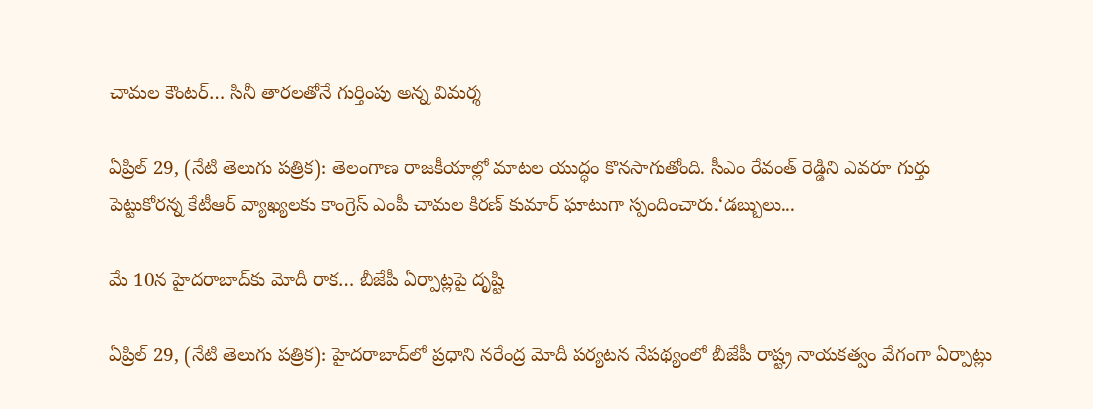చామల కౌంటర్… సినీ తారలతోనే గుర్తింపు అన్న విమర్శ

ఏప్రిల్ 29, (నేటి తెలుగు పత్రిక): తెలంగాణ రాజకీయాల్లో మాటల యుద్ధం కొనసాగుతోంది. సీఎం రేవంత్ రెడ్డిని ఎవరూ గుర్తు పెట్టుకోరన్న కేటీఆర్ వ్యాఖ్యలకు కాంగ్రెస్ ఎంపీ చామల కిరణ్ కుమార్ ఘాటుగా స్పందించారు.‘డబ్బులు...

మే 10న హైదరాబాద్‌కు మోదీ రాక… బీజేపీ ఏర్పాట్లపై దృష్టి

ఏప్రిల్ 29, (నేటి తెలుగు పత్రిక): హైదరాబాద్‌లో ప్రధాని నరేంద్ర మోదీ పర్యటన నేపథ్యంలో బీజేపీ రాష్ట్ర నాయకత్వం వేగంగా ఏర్పాట్లు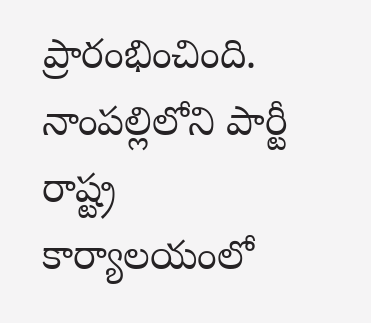ప్రారంభించింది. నాంపల్లిలోని పార్టీ రాష్ట్ర కార్యాలయంలో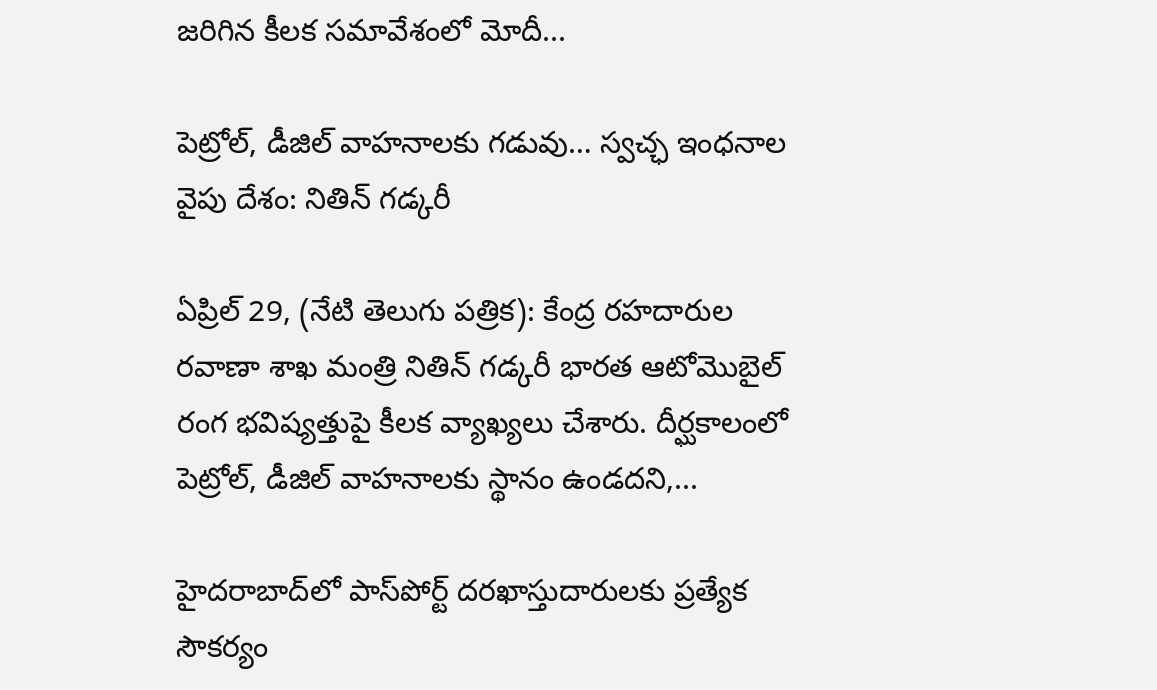జరిగిన కీలక సమావేశంలో మోదీ...

పెట్రోల్‌, డీజిల్‌ వాహనాలకు గడువు… స్వచ్ఛ ఇంధనాల వైపు దేశం: నితిన్ గడ్కరీ

ఏప్రిల్ 29, (నేటి తెలుగు పత్రిక): కేంద్ర రహదారుల రవాణా శాఖ మంత్రి నితిన్ గడ్కరీ భారత ఆటోమొబైల్ రంగ భవిష్యత్తుపై కీలక వ్యాఖ్యలు చేశారు. దీర్ఘకాలంలో పెట్రోల్, డీజిల్ వాహనాలకు స్థానం ఉండదని,...

హైదరాబాద్‌లో పాస్‌పోర్ట్ దరఖాస్తుదారులకు ప్రత్యేక సౌకర్యం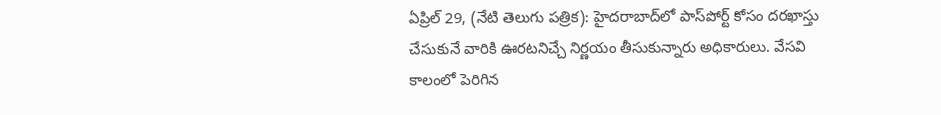ఏప్రిల్ 29, (నేటి తెలుగు పత్రిక): హైదరాబాద్‌లో పాస్‌పోర్ట్ కోసం దరఖాస్తు చేసుకునే వారికి ఊరటనిచ్చే నిర్ణయం తీసుకున్నారు అధికారులు. వేసవి కాలంలో పెరిగిన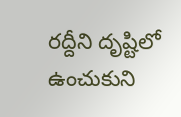రద్దీని దృష్టిలో ఉంచుకుని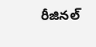రీజినల్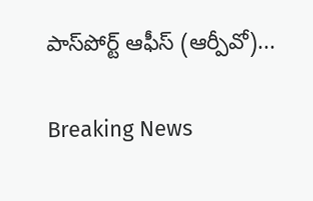పాస్‌పోర్ట్ ఆఫీస్ (ఆర్పీవో)...

Breaking News